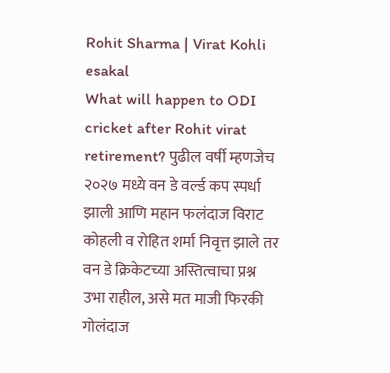Rohit Sharma | Virat Kohli
esakal
What will happen to ODI cricket after Rohit virat retirement? पुढील वर्षी म्हणजेच २०२७ मध्ये वन डे वर्ल्ड कप स्पर्धा झाली आणि महान फलंदाज विराट कोहली व रोहित शर्मा निवृत्त झाले तर वन डे क्रिकेटच्या अस्तित्वाचा प्रश्न उभा राहील, असे मत माजी फिरकी गोलंदाज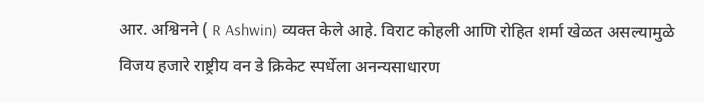आर. अश्विनने ( R Ashwin) व्यक्त केले आहे. विराट कोहली आणि रोहित शर्मा खेळत असल्यामुळे विजय हजारे राष्ट्रीय वन डे क्रिकेट स्पर्धेला अनन्यसाधारण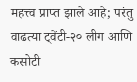महत्त्व प्राप्त झाले आहे; परंतु वाढत्या ट्वेंटी-२० लीग आणि कसोटी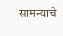सामन्याचे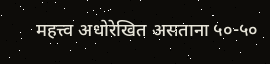महत्त्व अधोरेखित असताना ५०-५०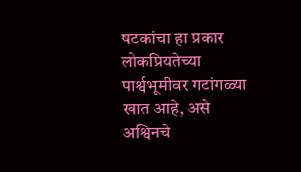षटकांचा हा प्रकार लोकप्रियतेच्या पार्श्वभूमीवर गटांगळ्या खात आहे, असे अश्विनचे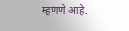म्हणणे आहे.